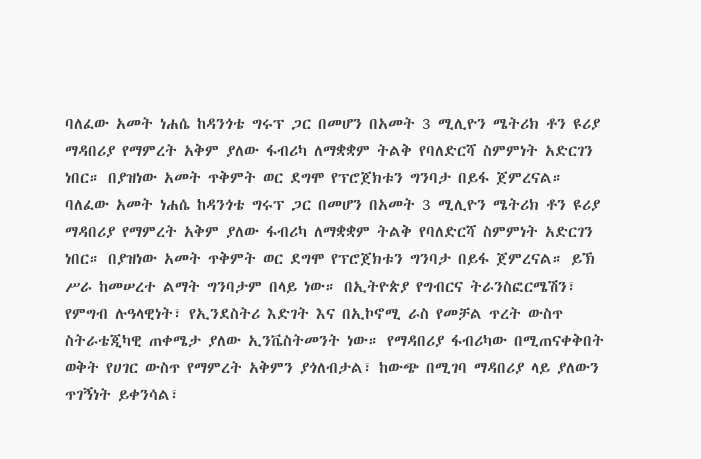ባለፈው አመት ነሐሴ ከዳንጎቴ ግሩፕ ጋር በመሆን በአመት 3 ሚሊዮን ሜትሪክ ቶን ዩሪያ ማዳበሪያ የማምረት አቅም ያለው ፋብሪካ ለማቋቋም ትልቅ የባለድርሻ ስምምነት አድርገን ነበር። በያዝነው አመት ጥቅምት ወር ደግሞ የፕሮጀክቱን ግንባታ በይፋ ጀምረናል።
ባለፈው አመት ነሐሴ ከዳንጎቴ ግሩፕ ጋር በመሆን በአመት 3 ሚሊዮን ሜትሪክ ቶን ዩሪያ ማዳበሪያ የማምረት አቅም ያለው ፋብሪካ ለማቋቋም ትልቅ የባለድርሻ ስምምነት አድርገን ነበር። በያዝነው አመት ጥቅምት ወር ደግሞ የፕሮጀክቱን ግንባታ በይፋ ጀምረናል። ይኽ ሥራ ከመሠረተ ልማት ግንባታም በላይ ነው። በኢትዮጵያ የግብርና ትራንስፎርሜሽን፣ የምግብ ሉዓላዊነት፣ የኢንደስትሪ እድገት እና በኢኮኖሚ ራስ የመቻል ጥረት ውስጥ ስትራቴጂካዊ ጠቀሜታ ያለው ኢንቬስትመንት ነው። የማዳበሪያ ፋብሪካው በሚጠናቀቅበት ወቅት የሀገር ውስጥ የማምረት አቅምን ያጎለብታል፣ ከውጭ በሚገባ ማዳበሪያ ላይ ያለውን ጥገኝነት ይቀንሳል፣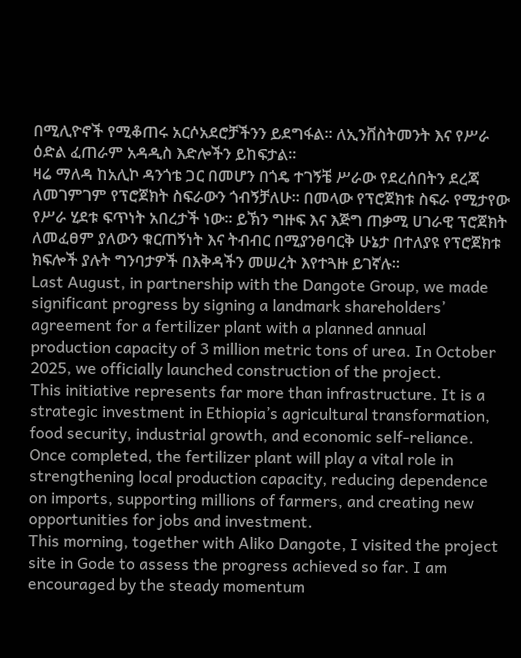በሚሊዮኖች የሚቆጠሩ አርሶአደሮቻችንን ይደግፋል። ለኢንቨስትመንት እና የሥራ ዕድል ፈጠራም አዳዲስ እድሎችን ይከፍታል።
ዛሬ ማለዳ ከአሊኮ ዳንጎቴ ጋር በመሆን በጎዴ ተገኝቼ ሥራው የደረሰበትን ደረጃ ለመገምገም የፕሮጀክት ስፍራውን ጎብኝቻለሁ። በመላው የፕሮጀክቱ ስፍራ የሚታየው የሥራ ሂደቱ ፍጥነት አበረታች ነው። ይኽን ግዙፍ እና እጅግ ጠቃሚ ሀገራዊ ፕሮጀክት ለመፈፀም ያለውን ቁርጠኝነት እና ትብብር በሚያንፀባርቅ ሁኔታ በተለያዩ የፕሮጀክቱ ክፍሎች ያሉት ግንባታዎች በእቅዳችን መሠረት እየተጓዙ ይገኛሉ።
Last August, in partnership with the Dangote Group, we made significant progress by signing a landmark shareholders’ agreement for a fertilizer plant with a planned annual production capacity of 3 million metric tons of urea. In October 2025, we officially launched construction of the project.
This initiative represents far more than infrastructure. It is a strategic investment in Ethiopia’s agricultural transformation, food security, industrial growth, and economic self-reliance. Once completed, the fertilizer plant will play a vital role in strengthening local production capacity, reducing dependence on imports, supporting millions of farmers, and creating new opportunities for jobs and investment.
This morning, together with Aliko Dangote, I visited the project site in Gode to assess the progress achieved so far. I am encouraged by the steady momentum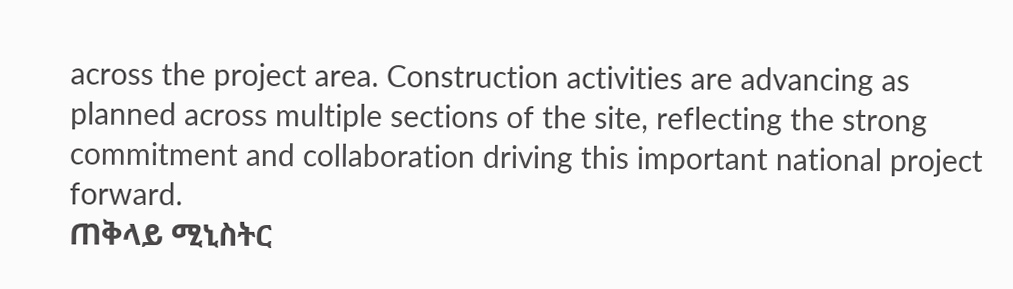across the project area. Construction activities are advancing as planned across multiple sections of the site, reflecting the strong commitment and collaboration driving this important national project forward.
ጠቅላይ ሚኒስትር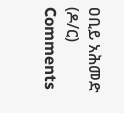ዐቢይ አሕመድ (ዶ/ር)
Comments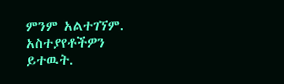ምንም አልተገኘም.
አስተያየቶችዎን ይተዉት.